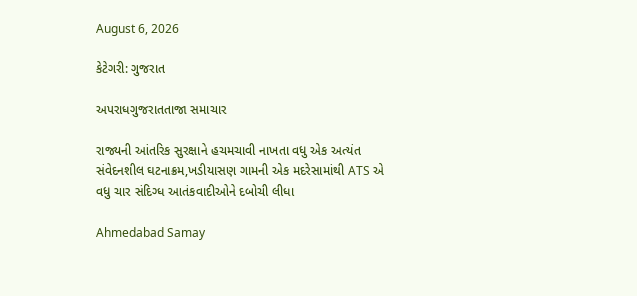August 6, 2026

કેટેગરી: ગુજરાત

અપરાધગુજરાતતાજા સમાચાર

રાજ્યની આંતરિક સુરક્ષાને હચમચાવી નાખતા વધુ એક અત્યંત સંવેદનશીલ ઘટનાક્રમ,ખડીયાસણ ગામની એક મદરેસામાંથી ATS એ વધુ ચાર સંદિગ્ધ આતંકવાદીઓને દબોચી લીધા

Ahmedabad Samay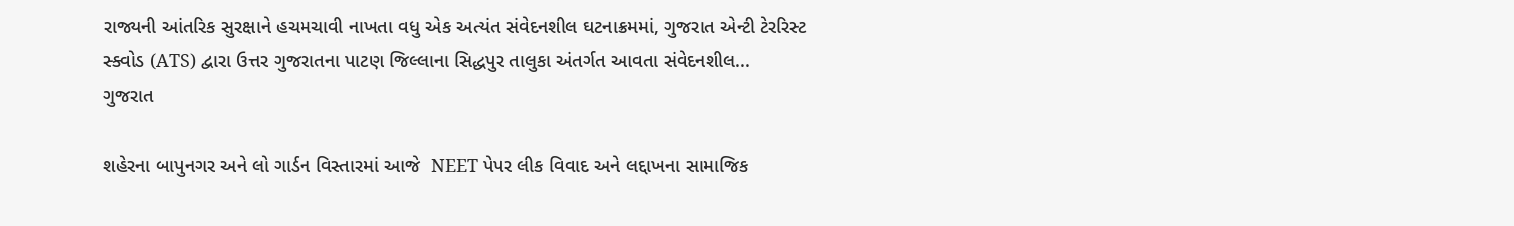રાજ્યની આંતરિક સુરક્ષાને હચમચાવી નાખતા વધુ એક અત્યંત સંવેદનશીલ ઘટનાક્રમમાં, ગુજરાત એન્ટી ટેરરિસ્ટ સ્ક્વોડ (ATS) દ્વારા ઉત્તર ગુજરાતના પાટણ જિલ્લાના સિદ્ધપુર તાલુકા અંતર્ગત આવતા સંવેદનશીલ...
ગુજરાત

શહેરના બાપુનગર અને લો ગાર્ડન વિસ્‍તારમાં આજે  NEET પેપર લીક વિવાદ અને લદ્દાખના સામાજિક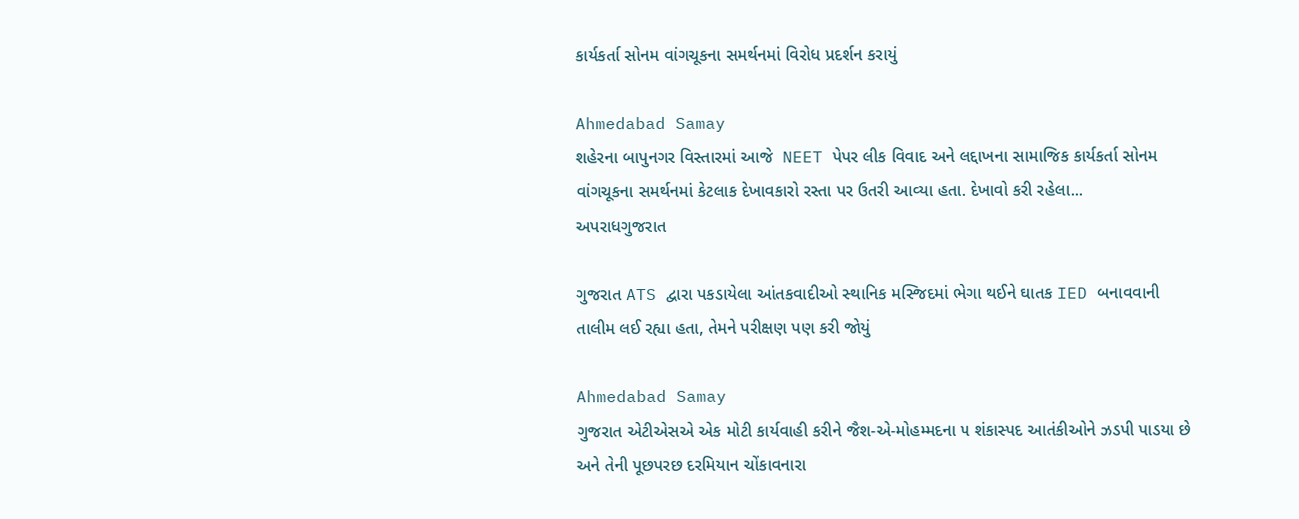કાર્યકર્તા સોનમ વાંગચૂકના સમર્થનમાં વિરોધ પ્રદર્શન કરાયું

Ahmedabad Samay
શહેરના બાપુનગર વિસ્‍તારમાં આજે  NEET પેપર લીક વિવાદ અને લદ્દાખના સામાજિક કાર્યકર્તા સોનમ વાંગચૂકના સમર્થનમાં કેટલાક દેખાવકારો રસ્‍તા પર ઉતરી આવ્‍યા હતા. દેખાવો કરી રહેલા...
અપરાધગુજરાત

ગુજરાત ATS દ્વારા પકડાયેલા આંતકવાદીઓ સ્‍થાનિક મસ્‍જિદમાં ભેગા થઈને ઘાતક IED બનાવવાની તાલીમ લઈ રહ્યા હતા, તેમને પરીક્ષણ પણ કરી જોયું

Ahmedabad Samay
ગુજરાત એટીએસએ એક મોટી કાર્યવાહી કરીને જૈશ-એ-મોહમ્‍મદના ૫ શંકાસ્‍પદ આતંકીઓને ઝડપી પાડયા છે અને તેની પૂછપરછ દરમિયાન ચોંકાવનારા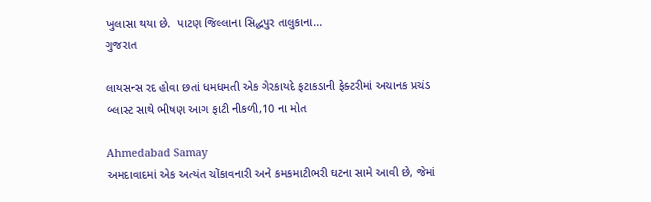ખુલાસા થયા છે.  પાટણ જિલ્‍લાના સિદ્ધપુર તાલુકાના...
ગુજરાત

લાયસન્સ રદ હોવા છતાં ધમધમતી એક ગેરકાયદે ફટાકડાની ફેક્ટરીમાં અચાનક પ્રચંડ બ્લાસ્ટ સાથે ભીષણ આગ ફાટી નીકળી,10 ના મોત

Ahmedabad Samay
અમદાવાદમાં એક અત્યંત ચોંકાવનારી અને કમકમાટીભરી ઘટના સામે આવી છે, જેમાં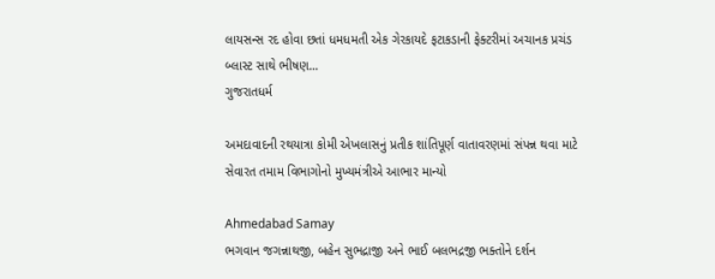લાયસન્સ રદ હોવા છતાં ધમધમતી એક ગેરકાયદે ફટાકડાની ફેક્ટરીમાં અચાનક પ્રચંડ બ્લાસ્ટ સાથે ભીષણ...
ગુજરાતધર્મ

અમદાવાદની રથયાત્રા કોમી એખલાસનું પ્રતીક શાંતિપૂર્ણ વાતાવરણમાં સંપન્ન થવા માટે સેવારત તમામ વિભાગોનો મુખ્યમંત્રીએ આભાર માન્યો

Ahmedabad Samay
ભગવાન જગન્નાથજી, બહેન સુભદ્રાજી અને ભાઈ બલભદ્રજી ભક્તોને દર્શન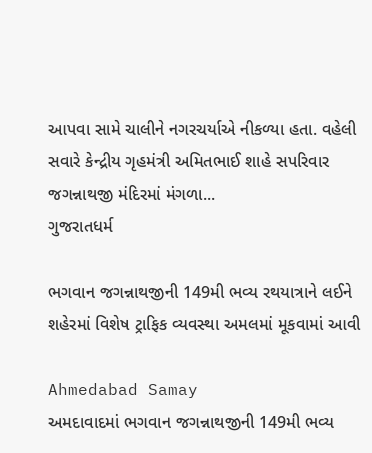આપવા સામે ચાલીને નગરચર્યાએ નીકળ્યા હતા. વહેલી સવારે કેન્દ્રીય ગૃહમંત્રી અમિતભાઈ શાહે સપરિવાર જગન્નાથજી મંદિરમાં મંગળા...
ગુજરાતધર્મ

ભગવાન જગન્નાથજીની 149મી ભવ્ય રથયાત્રાને લઈને શહેરમાં વિશેષ ટ્રાફિક વ્યવસ્થા અમલમાં મૂકવામાં આવી

Ahmedabad Samay
અમદાવાદમાં ભગવાન જગન્નાથજીની 149મી ભવ્ય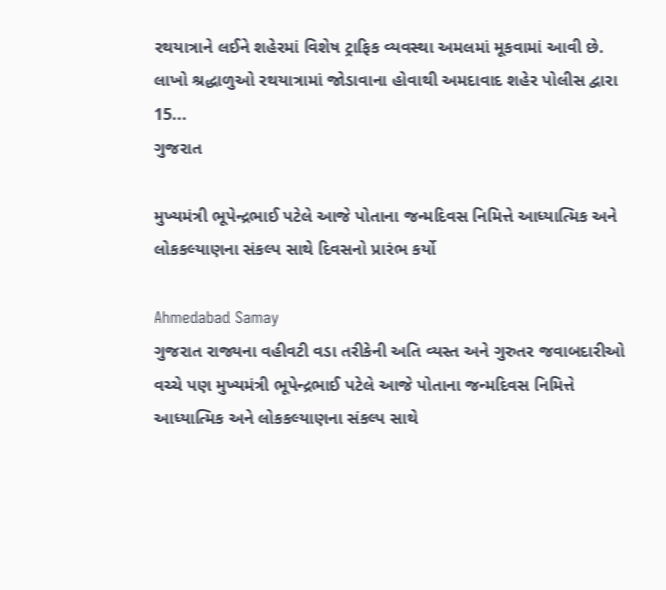રથયાત્રાને લઈને શહેરમાં વિશેષ ટ્રાફિક વ્યવસ્થા અમલમાં મૂકવામાં આવી છે. લાખો શ્રદ્ધાળુઓ રથયાત્રામાં જોડાવાના હોવાથી અમદાવાદ શહેર પોલીસ દ્વારા 15...
ગુજરાત

મુખ્યમંત્રી ભૂપેન્દ્રભાઈ પટેલે આજે પોતાના જન્મદિવસ નિમિત્તે આધ્યાત્મિક અને લોકકલ્યાણના સંકલ્પ સાથે દિવસનો પ્રારંભ કર્યો

Ahmedabad Samay
ગુજરાત રાજ્યના વહીવટી વડા તરીકેની અતિ વ્યસ્ત અને ગુરુતર જવાબદારીઓ વચ્ચે પણ મુખ્યમંત્રી ભૂપેન્દ્રભાઈ પટેલે આજે પોતાના જન્મદિવસ નિમિત્તે આધ્યાત્મિક અને લોકકલ્યાણના સંકલ્પ સાથે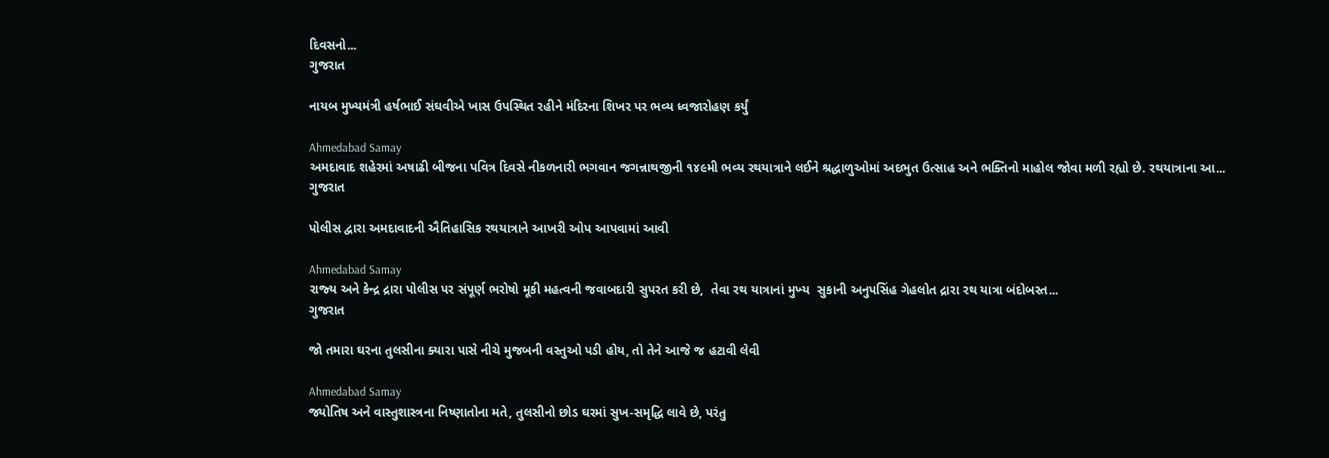દિવસનો...
ગુજરાત

નાયબ મુખ્યમંત્રી હર્ષભાઈ સંઘવીએ ખાસ ઉપસ્થિત રહીને મંદિરના શિખર પર ભવ્ય ધ્વજારોહણ કર્યું

Ahmedabad Samay
અમદાવાદ શહેરમાં અષાઢી બીજના પવિત્ર દિવસે નીકળનારી ભગવાન જગન્નાથજીની ૧૪૯મી ભવ્ય રથયાત્રાને લઈને શ્રદ્ધાળુઓમાં અદભુત ઉત્સાહ અને ભક્તિનો માહોલ જોવા મળી રહ્યો છે. રથયાત્રાના આ...
ગુજરાત

પોલીસ દ્વારા અમદાવાદની ઐતિહાસિક રથયાત્રાને આખરી ઓપ આપવામાં આવી

Ahmedabad Samay
રાજ્‍ય અને કેન્‍દ્ર દ્રારા પોલીસ પર સંપૂર્ણ ભરોષો મૂકી મહત્‍વની જવાબદારી સુપરત કરી છે,  તેવા રથ યાત્રાનાં મુખ્‍ય  સુકાની અનુપસિંહ ગેહલોત દ્રારા રથ યાત્રા બંદોબસ્‍ત...
ગુજરાત

જો તમારા ઘરના તુલસીના ક્યારા પાસે નીચે મુજબની વસ્તુઓ પડી હોય, તો તેને આજે જ હટાવી લેવી

Ahmedabad Samay
જ્યોતિષ અને વાસ્તુશાસ્ત્રના નિષ્ણાતોના મતે, તુલસીનો છોડ ઘરમાં સુખ-સમૃદ્ધિ લાવે છે, પરંતુ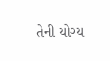તેની યોગ્ય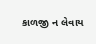કાળજી ન લેવાય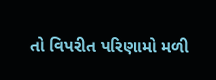તો વિપરીત પરિણામો મળી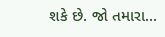શકે છે. જો તમારા...